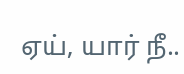ஏய், யார் நீ..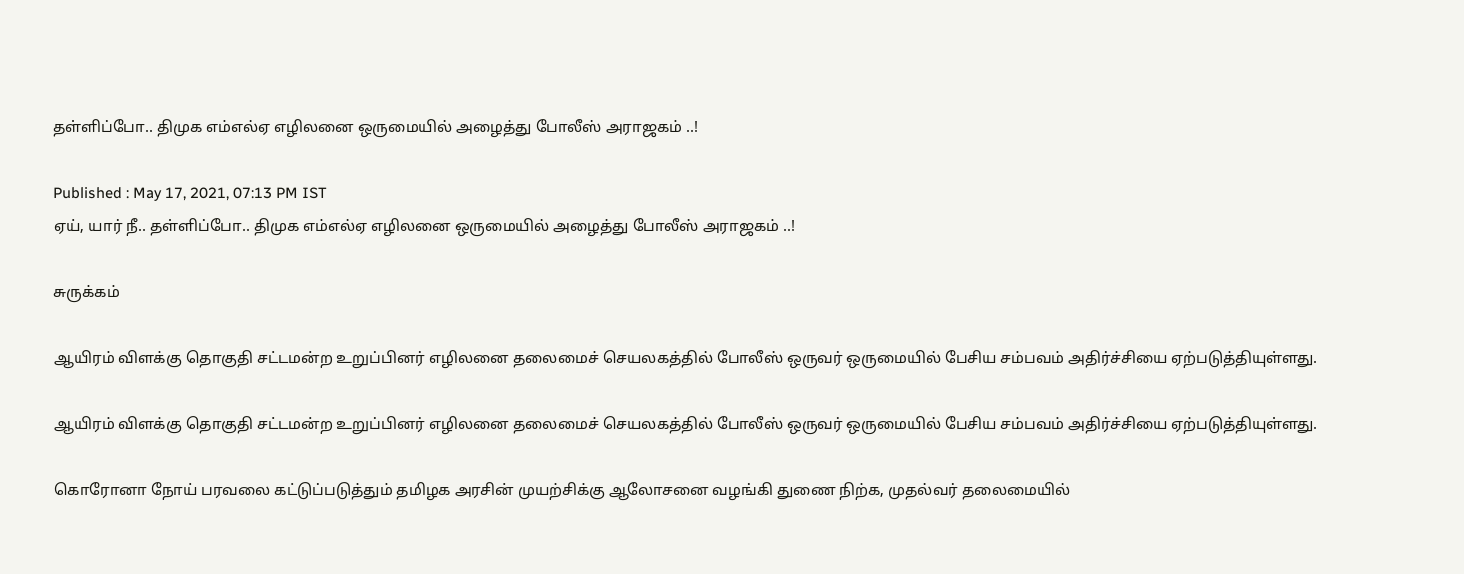தள்ளிப்போ.. திமுக எம்எல்ஏ எழிலனை ஒருமையில் அழைத்து போலீஸ் அராஜகம் ..!

Published : May 17, 2021, 07:13 PM IST
ஏய், யார் நீ.. தள்ளிப்போ.. திமுக எம்எல்ஏ எழிலனை ஒருமையில் அழைத்து போலீஸ் அராஜகம் ..!

சுருக்கம்

ஆயிரம் விளக்கு தொகுதி சட்டமன்ற உறுப்பினர் எழிலனை தலைமைச் செயலகத்தில் போலீஸ் ஒருவர் ஒருமையில் பேசிய சம்பவம் அதிர்ச்சியை ஏற்படுத்தியுள்ளது.

ஆயிரம் விளக்கு தொகுதி சட்டமன்ற உறுப்பினர் எழிலனை தலைமைச் செயலகத்தில் போலீஸ் ஒருவர் ஒருமையில் பேசிய சம்பவம் அதிர்ச்சியை ஏற்படுத்தியுள்ளது.

கொரோனா நோய் பரவலை கட்டுப்படுத்தும் தமிழக அரசின் முயற்சிக்கு ஆலோசனை வழங்கி துணை நிற்க, முதல்வர் தலைமையில்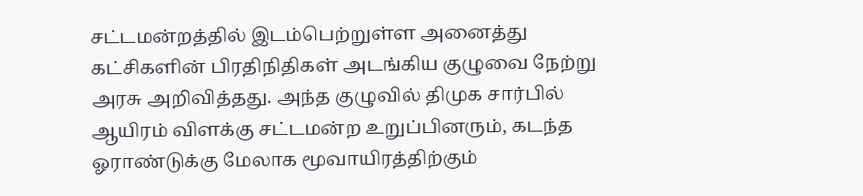சட்டமன்றத்தில் இடம்பெற்றுள்ள அனைத்து கட்சிகளின் பிரதிநிதிகள் அடங்கிய குழுவை நேற்று அரசு அறிவித்தது. அந்த குழுவில் திமுக சார்பில் ஆயிரம் விளக்கு சட்டமன்ற உறுப்பினரும், கடந்த ஓராண்டுக்கு மேலாக மூவாயிரத்திற்கும்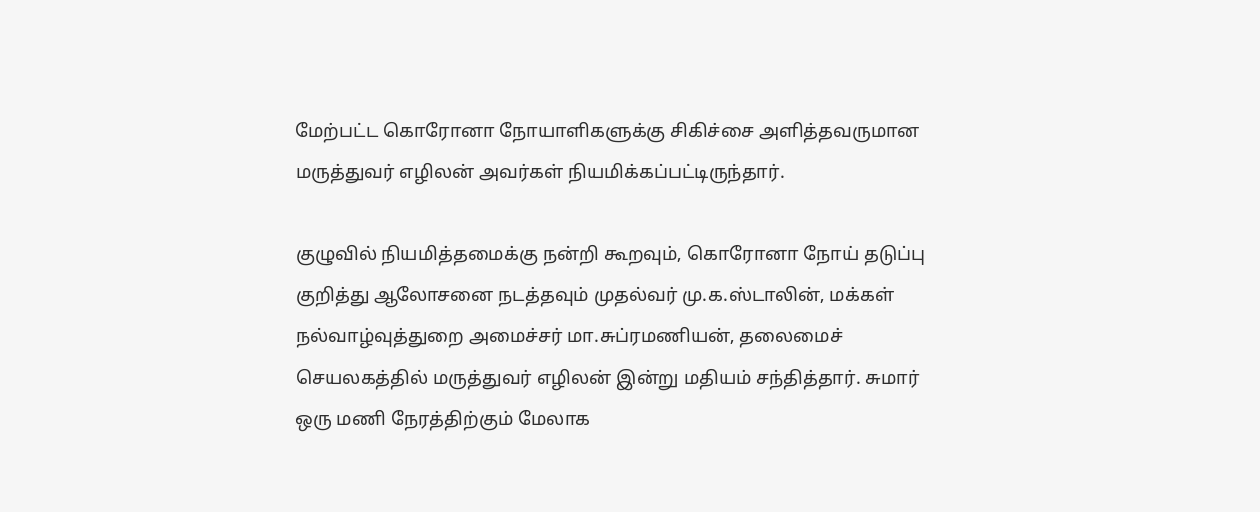மேற்பட்ட கொரோனா நோயாளிகளுக்கு சிகிச்சை அளித்தவருமான மருத்துவர் எழிலன் அவர்கள் நியமிக்கப்பட்டிருந்தார்.

குழுவில் நியமித்தமைக்கு நன்றி கூறவும், கொரோனா நோய் தடுப்பு குறித்து ஆலோசனை நடத்தவும் முதல்வர் மு.க.ஸ்டாலின், மக்கள் நல்வாழ்வுத்துறை அமைச்சர் மா.சுப்ரமணியன், தலைமைச் செயலகத்தில் மருத்துவர் எழிலன் இன்று மதியம் சந்தித்தார். சுமார் ஒரு மணி நேரத்திற்கும் மேலாக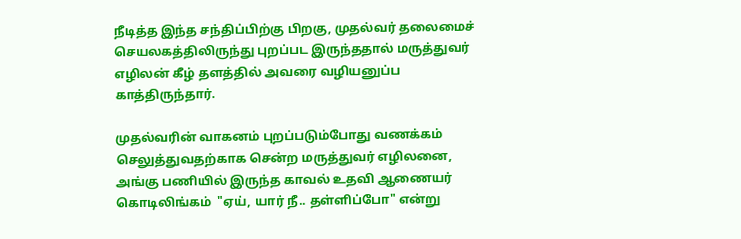நீடித்த இந்த சந்திப்பிற்கு பிறகு, முதல்வர் தலைமைச் செயலகத்திலிருந்து புறப்பட இருந்ததால் மருத்துவர் எழிலன் கீழ் தளத்தில் அவரை வழியனுப்ப  காத்திருந்தார்.

முதல்வரின் வாகனம் புறப்படும்போது வணக்கம் செலுத்துவதற்காக சென்ற மருத்துவர் எழிலனை, அங்கு பணியில் இருந்த காவல் உதவி ஆணையர் கொடிலிங்கம்  "ஏய், யார் நீ.. தள்ளிப்போ" என்று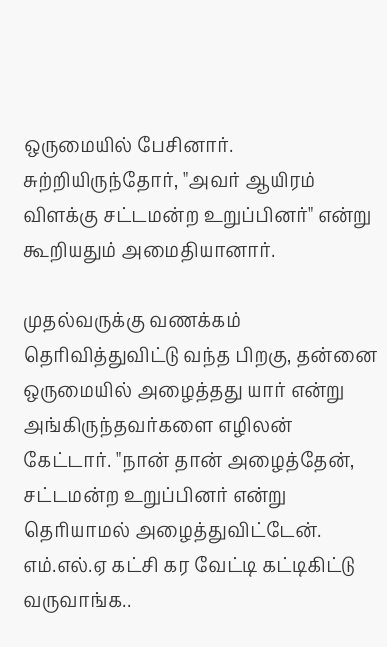ஒருமையில் பேசினார். சுற்றியிருந்தோர், "அவர் ஆயிரம் விளக்கு சட்டமன்ற உறுப்பினர்" என்று கூறியதும் அமைதியானார்.

முதல்வருக்கு வணக்கம் தெரிவித்துவிட்டு வந்த பிறகு, தன்னை ஒருமையில் அழைத்தது யார் என்று அங்கிருந்தவர்களை எழிலன் கேட்டார். "நான் தான் அழைத்தேன், சட்டமன்ற உறுப்பினர் என்று தெரியாமல் அழைத்துவிட்டேன். எம்.எல்.ஏ கட்சி கர வேட்டி கட்டிகிட்டு வருவாங்க..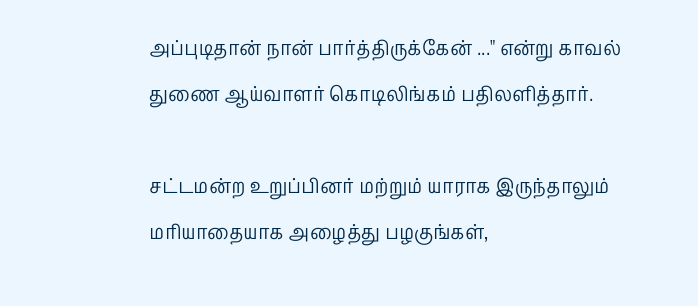அப்புடிதான் நான் பார்த்திருக்கேன் ..." என்று காவல் துணை ஆய்வாளர் கொடிலிங்கம் பதிலளித்தார்.

சட்டமன்ற உறுப்பினர் மற்றும் யாராக இருந்தாலும் மரியாதையாக அழைத்து பழகுங்கள்,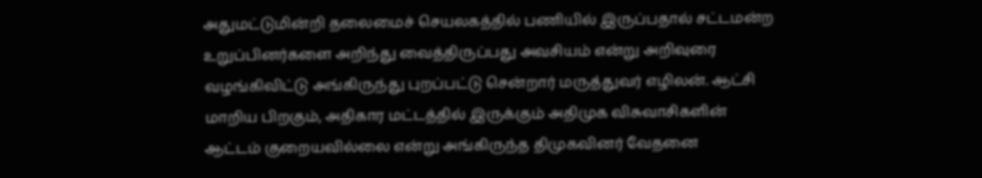அதுமட்டுமின்றி தலைமைச் செயலகத்தில் பணியில் இருப்பதால் சட்டமன்ற உறுப்பினர்களை அறிந்து வைத்திருப்பது அவசியம் என்று அறிவுரை வழங்கிவிட்டு அங்கிருந்து புறப்பட்டு சென்றார் மருத்துவர் எழிலன். ஆட்சி மாறிய பிறகும், அதிகார மட்டத்தில் இருக்கும் அதிமுக விசுவாசிகளின் ஆட்டம் குறையவில்லை என்று அங்கிருந்த திமுகவினர் வேதனை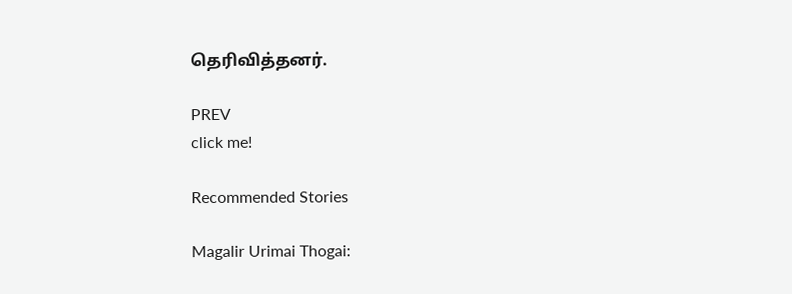தெரிவித்தனர்.

PREV
click me!

Recommended Stories

Magalir Urimai Thogai: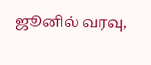ஜூனில் வரவு,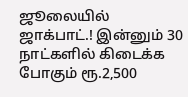ஜூலையில் ஜாக்பாட்.! இன்னும் 30 நாட்களில் கிடைக்க போகும் ரூ.2,500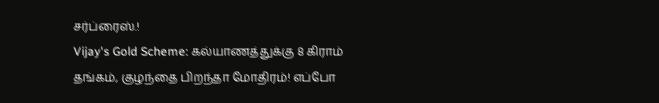சர்ப்ரைஸ்.!
Vijay's Gold Scheme: கல்யாணத்துக்கு 8 கிராம் தங்கம், குழந்தை பிறந்தா மோதிரம்! எப்போ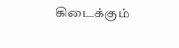கிடைக்கும்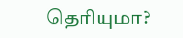தெரியுமா?